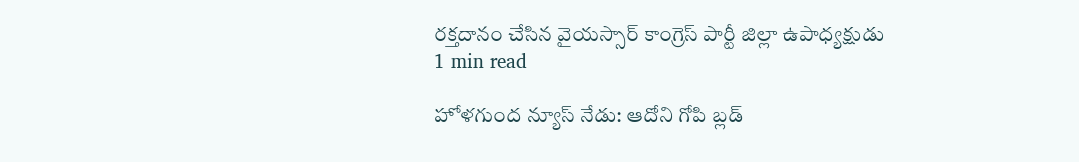రక్తదానం చేసిన వైయస్సార్ కాంగ్రెస్ పార్టీ జిల్లా ఉపాధ్యక్షుడు
1 min read

హోళగుంద న్యూస్ నేడు: ఆదోని గోపి బ్లడ్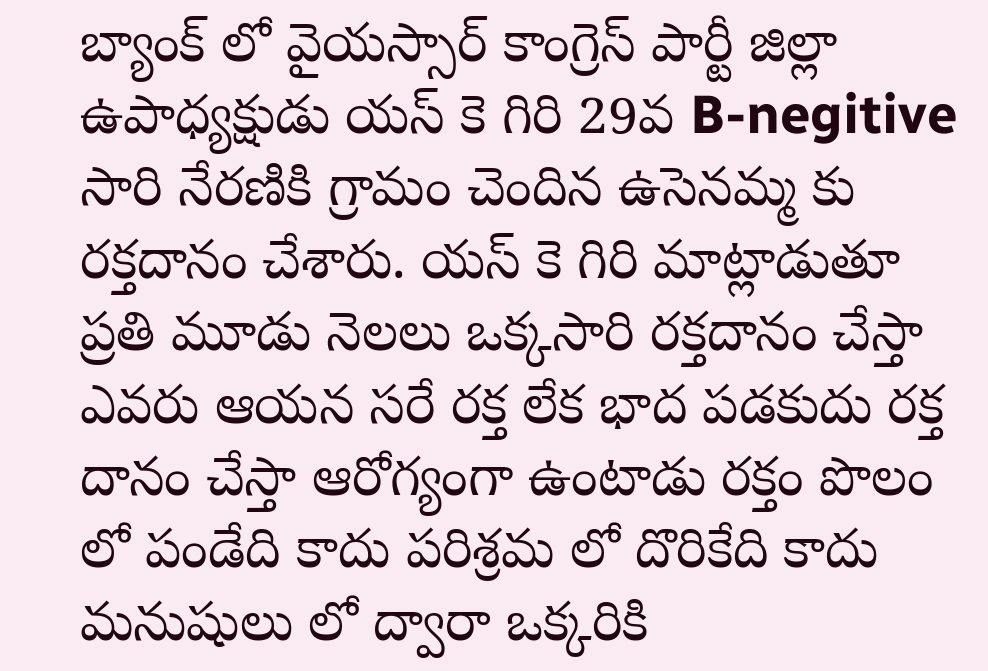బ్యాంక్ లో వైయస్సార్ కాంగ్రెస్ పార్టీ జిల్లా ఉపాధ్యక్షుడు యస్ కె గిరి 29వ B-negitive సారి నేరణికి గ్రామం చెందిన ఉసెనమ్మ కు రక్తదానం చేశారు. యస్ కె గిరి మాట్లాడుతూ ప్రతి మూడు నెలలు ఒక్కసారి రక్తదానం చేస్తా ఎవరు ఆయన సరే రక్త లేక భాద పడకుదు రక్త దానం చేస్తా ఆరోగ్యంగా ఉంటాడు రక్తం పొలం లో పండేది కాదు పరిశ్రమ లో దొరికేది కాదు మనుషులు లో ద్వారా ఒక్కరికి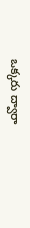ఒక్కరు ద్వారా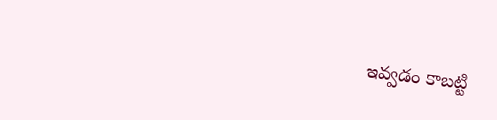ఇవ్వడం కాబట్టి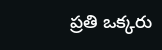ప్రతి ఒక్కరు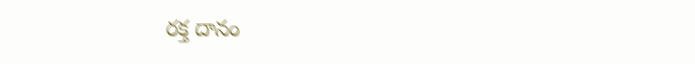రక్త దానం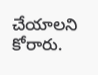చేయాలని కోరారు.